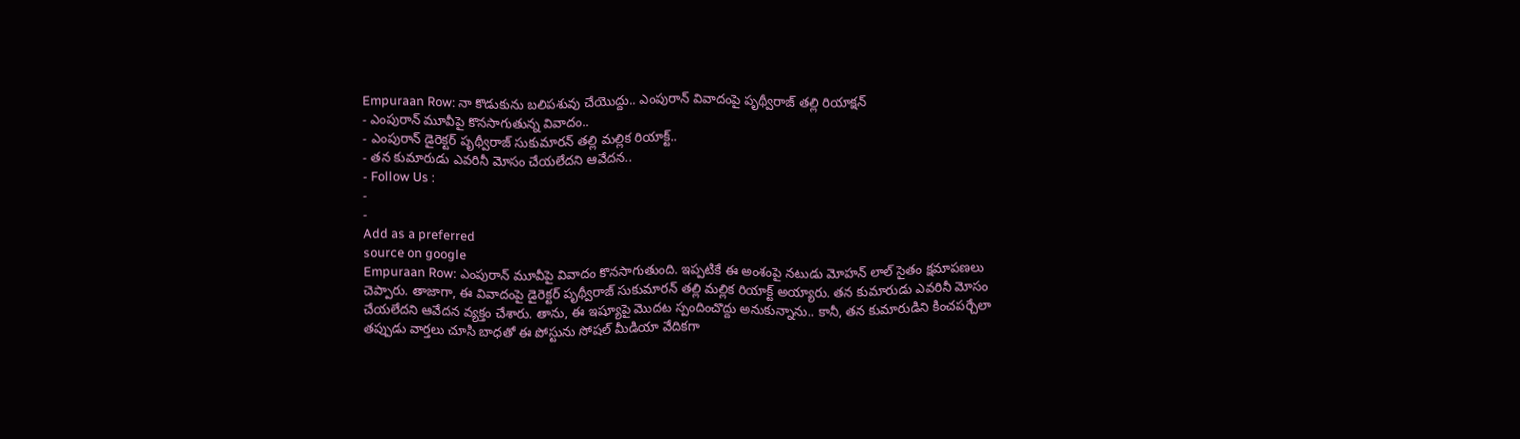Empuraan Row: నా కొడుకును బలిపశువు చేయొద్దు.. ఎంపురాన్ వివాదంపై పృథ్వీరాజ్ తల్లి రియాక్షన్
- ఎంపురాన్ మూవీపై కొనసాగుతున్న వివాదం..
- ఎంపురాన్ డైరెక్టర్ పృథ్వీరాజ్ సుకుమారన్ తల్లి మల్లిక రియాక్ట్..
- తన కుమారుడు ఎవరినీ మోసం చేయలేదని ఆవేదన..
- Follow Us :
-
-
Add as a preferred
source on google
Empuraan Row: ఎంపురాన్ మూవీపై వివాదం కొనసాగుతుంది. ఇప్పటికే ఈ అంశంపై నటుడు మోహన్ లాల్ సైతం క్షమాపణలు చెప్పారు. తాజాగా, ఈ వివాదంపై డైరెక్టర్ పృథ్వీరాజ్ సుకుమారన్ తల్లి మల్లిక రియాక్ట్ అయ్యారు. తన కుమారుడు ఎవరినీ మోసం చేయలేదని ఆవేదన వ్యక్తం చేశారు. తాను, ఈ ఇష్యూపై మొదట స్పందించొద్దు అనుకున్నాను.. కానీ, తన కుమారుడిని కించపర్చేలా తప్పుడు వార్తలు చూసి బాధతో ఈ పోస్టును సోషల్ మీడియా వేదికగా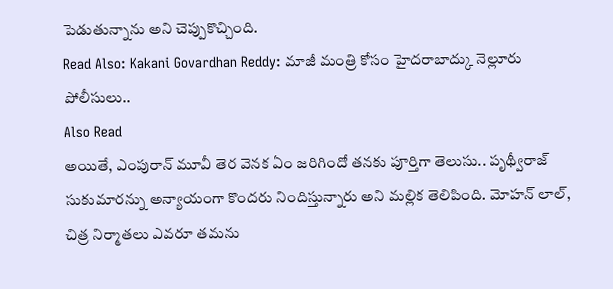పెడుతున్నాను అని చెప్పుకొచ్చింది.
Read Also: Kakani Govardhan Reddy: మాజీ మంత్రి కోసం హైదరాబాద్కు నెల్లూరు పోలీసులు..
Also Read
అయితే, ఎంపురాన్ మూవీ తెర వెనక ఏం జరిగిందో తనకు పూర్తిగా తెలుసు.. పృథ్వీరాజ్ సుకుమారన్ను అన్యాయంగా కొందరు నిందిస్తున్నారు అని మల్లిక తెలిపింది. మోహన్ లాల్, చిత్ర నిర్మాతలు ఎవరూ తమను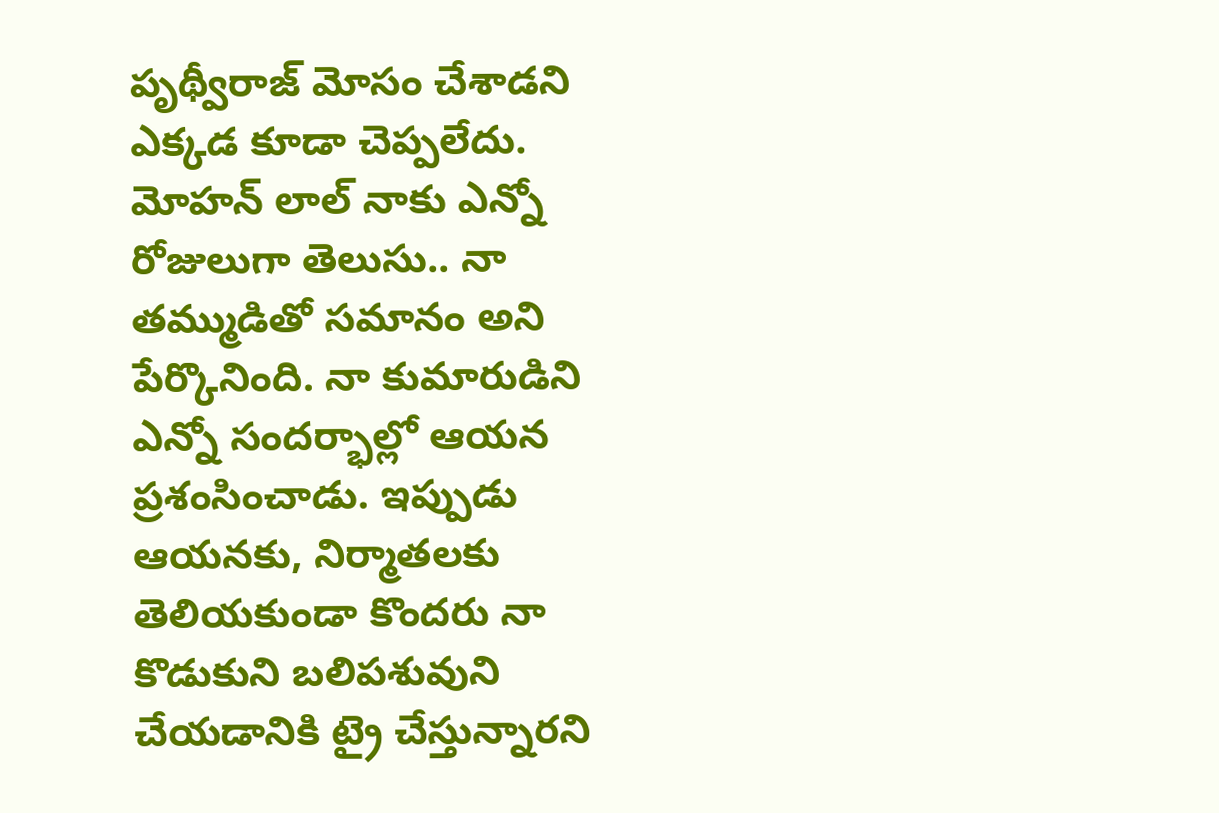పృథ్వీరాజ్ మోసం చేశాడని ఎక్కడ కూడా చెప్పలేదు. మోహన్ లాల్ నాకు ఎన్నో రోజులుగా తెలుసు.. నా తమ్ముడితో సమానం అని పేర్కొనింది. నా కుమారుడిని ఎన్నో సందర్భాల్లో ఆయన ప్రశంసించాడు. ఇప్పుడు ఆయనకు, నిర్మాతలకు తెలియకుండా కొందరు నా కొడుకుని బలిపశువుని చేయడానికి ట్రై చేస్తున్నారని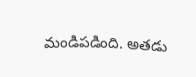మండిపడింది. అతడు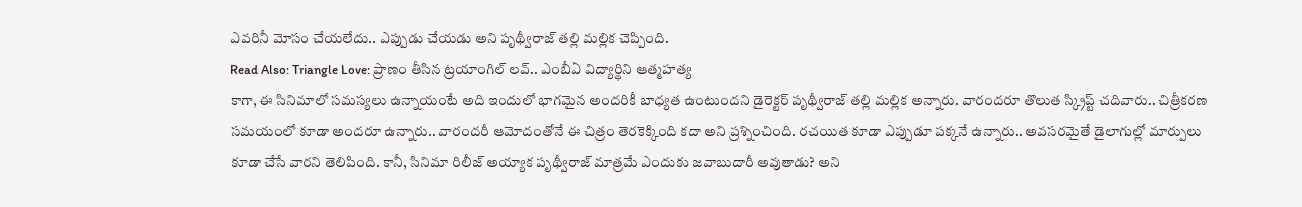ఎవరినీ మోసం చేయలేదు.. ఎప్పుడు చేయడు అని పృథ్వీరాజ్ తల్లి మల్లిక చెప్పింది.
Read Also: Triangle Love: ప్రాణం తీసిన ట్రయాంగిల్ లవ్.. ఎంబీఏ విద్యార్థిని ఆత్మహత్య
కాగా, ఈ సినిమాలో సమస్యలు ఉన్నాయంటే అది ఇందులో భాగమైన అందరికీ బాధ్యత ఉంటుందని డైరెక్టర్ పృథ్వీరాజ్ తల్లి మల్లిక అన్నారు. వారందరూ తొలుత స్క్రిప్ట్ చదివారు.. చిత్రీకరణ సమయంలో కూడా అందరూ ఉన్నారు.. వారందరీ ఆమోదంతోనే ఈ చిత్రం తెరకెక్కింది కదా అని ప్రశ్నించింది. రచయిత కూడా ఎప్పుడూ పక్కనే ఉన్నారు.. అవసరమైతే డైలాగుల్లో మార్పులు కూడా చేసే వారని తెలిపింది. కానీ, సినిమా రిలీజ్ అయ్యాక పృథ్వీరాజ్ మాత్రమే ఎందుకు జవాబుదారీ అవుతాడు? అని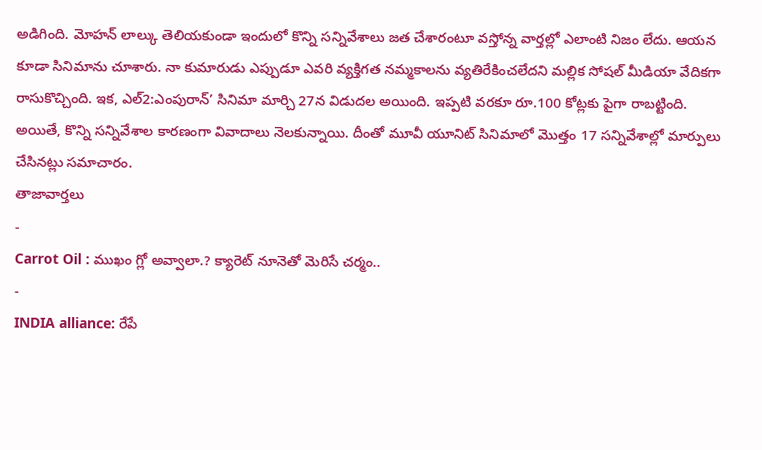అడిగింది. మోహన్ లాల్కు తెలియకుండా ఇందులో కొన్ని సన్నివేశాలు జత చేశారంటూ వస్తోన్న వార్తల్లో ఎలాంటి నిజం లేదు. ఆయన కూడా సినిమాను చూశారు. నా కుమారుడు ఎప్పుడూ ఎవరి వ్యక్తిగత నమ్మకాలను వ్యతిరేకించలేదని మల్లిక సోషల్ మీడియా వేదికగా రాసుకొచ్చింది. ఇక, ఎల్2:ఎంపురాన్’ సినిమా మార్చి 27న విడుదల అయింది. ఇప్పటి వరకూ రూ.100 కోట్లకు పైగా రాబట్టింది. అయితే, కొన్ని సన్నివేశాల కారణంగా వివాదాలు నెలకున్నాయి. దీంతో మూవీ యూనిట్ సినిమాలో మొత్తం 17 సన్నివేశాల్లో మార్పులు చేసినట్లు సమాచారం.
తాజావార్తలు
-
Carrot Oil : ముఖం గ్లో అవ్వాలా.? క్యారెట్ నూనెతో మెరిసే చర్మం..
-
INDIA alliance: రేపే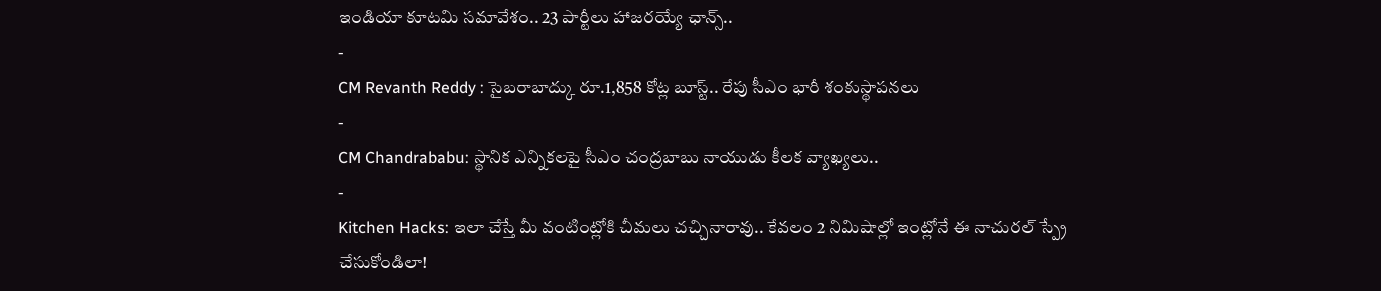ఇండియా కూటమి సమావేశం.. 23 పార్టీలు హాజరయ్యే ఛాన్స్..
-
CM Revanth Reddy : సైబరాబాద్కు రూ.1,858 కోట్ల బూస్ట్.. రేపు సీఎం భారీ శంకుస్థాపనలు
-
CM Chandrababu: స్థానిక ఎన్నికలపై సీఎం చంద్రబాబు నాయుడు కీలక వ్యాఖ్యలు..
-
Kitchen Hacks: ఇలా చేస్తే మీ వంటింట్లోకి చీమలు చచ్చినారావు.. కేవలం 2 నిమిషాల్లో ఇంట్లోనే ఈ నాచురల్ స్ప్రే చేసుకోండిలా!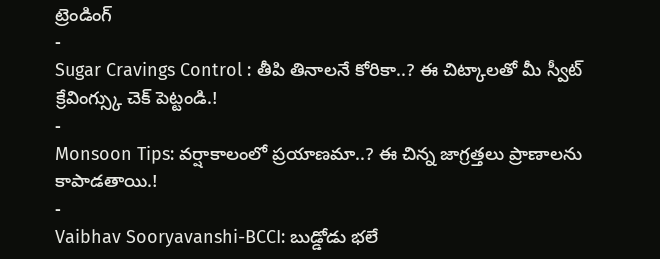ట్రెండింగ్
-
Sugar Cravings Control : తీపి తినాలనే కోరికా..? ఈ చిట్కాలతో మీ స్వీట్ క్రేవింగ్స్కు చెక్ పెట్టండి.!
-
Monsoon Tips: వర్షాకాలంలో ప్రయాణమా..? ఈ చిన్న జాగ్రత్తలు ప్రాణాలను కాపాడతాయి.!
-
Vaibhav Sooryavanshi-BCCI: బుడ్డోడు భలే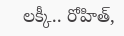లక్కీ.. రోహిత్,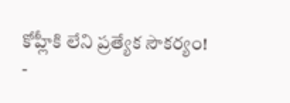కోహ్లీకి లేని ప్రత్యేక సౌకర్యం!
-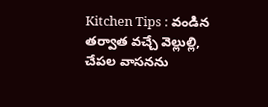Kitchen Tips : వండిన తర్వాత వచ్చే వెల్లుల్లి, చేపల వాసనను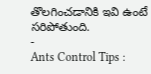తొలగించడానికి ఇవి ఉంటే సరిపోతుంది.
-
Ants Control Tips :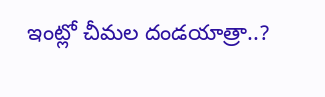ఇంట్లో చీమల దండయాత్రా..?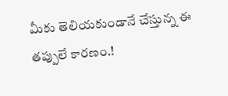మీకు తెలియకుండానే చేస్తున్న ఈ తప్పులే కారణం.!